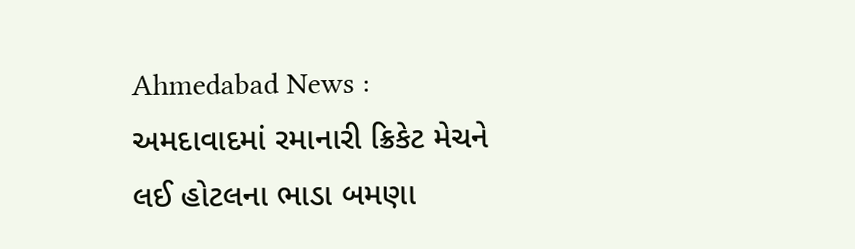Ahmedabad News : અમદાવાદમાં રમાનારી ક્રિકેટ મેચને લઈ હોટલના ભાડા બમણા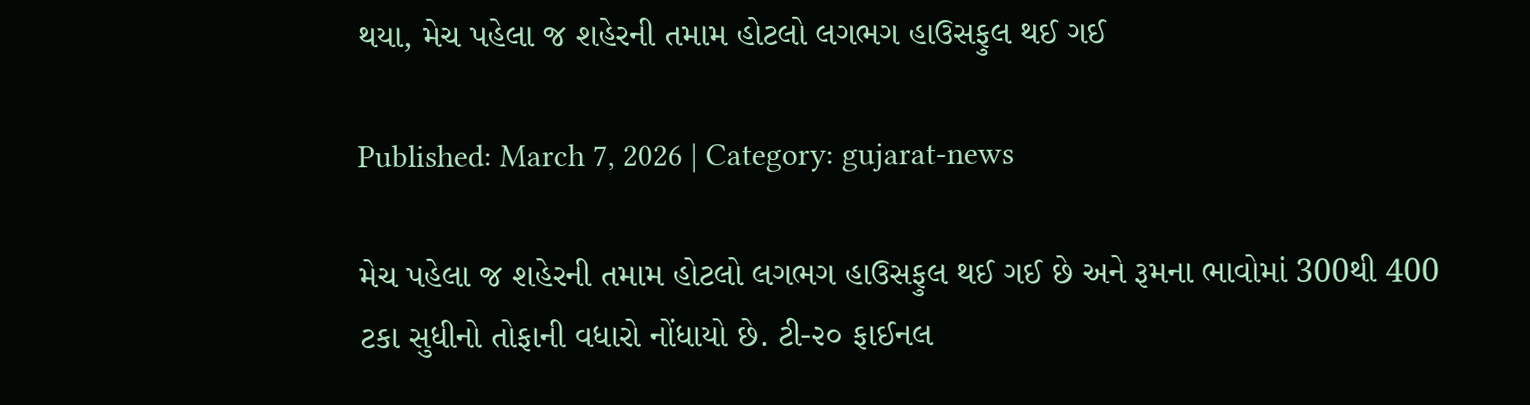થયા, મેચ પહેલા જ શહેરની તમામ હોટલો લગભગ હાઉસફુલ થઈ ગઈ

Published: March 7, 2026 | Category: gujarat-news

મેચ પહેલા જ શહેરની તમામ હોટલો લગભગ હાઉસફુલ થઈ ગઈ છે અને રૂમના ભાવોમાં 300થી 400 ટકા સુધીનો તોફાની વધારો નોંધાયો છે. ટી-૨૦ ફાઈનલ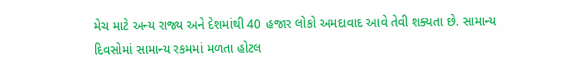મેચ માટે અન્ય રાજ્ય અને દેશમાંથી 40 હજાર લોકો અમદાવાદ આવે તેવી શક્યતા છે. સામાન્ય દિવસોમાં સામાન્ય રકમમાં મળતા હોટલ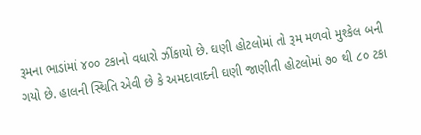રૂમના ભાડાંમાં ૪૦૦ ટકાનો વધારો ઝીંકાયો છે. ઘણી હોટલોમાં તો રૂમ મળવો મુશ્કેલ બની ગયો છે. હાલની સ્થિતિ એવી છે કે અમદાવાદની ઘણી જાણીતી હોટલોમાં ૭૦ થી ૮૦ ટકા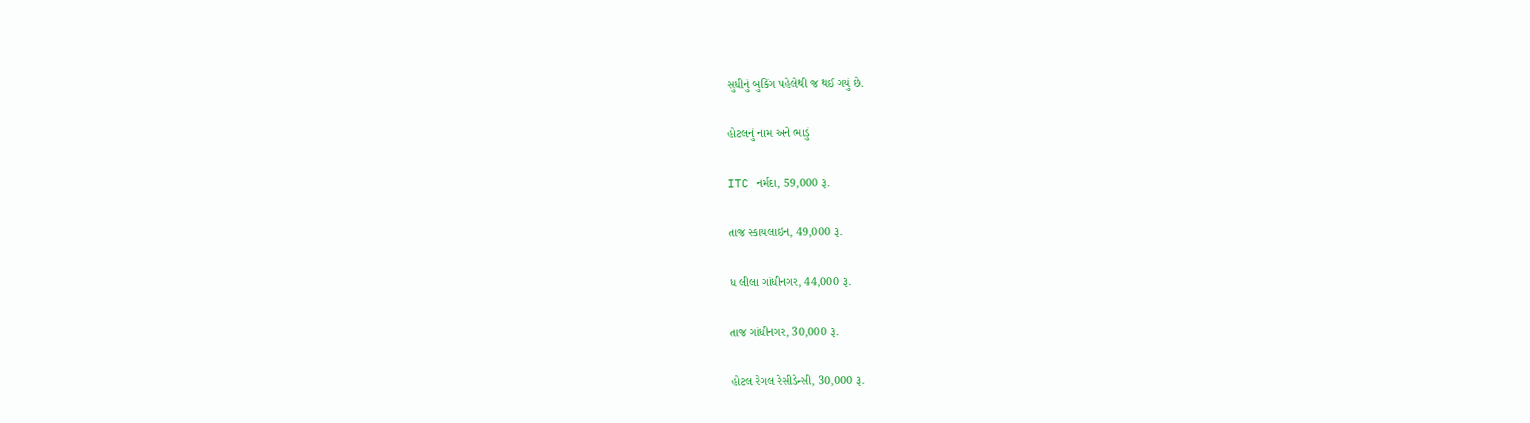સુધીનું બુકિંગ પહેલેથી જ થઈ ગયું છે.

હોટલનું નામ અને ભાડું

ITC નર્મદા, 59,000 રૂ.

તાજ સ્કાયલાઇન, 49,000 રૂ.

ધ લીલા ગાંધીનગર, 44,000 રૂ.

તાજ ગાંધીનગર, 30,000 રૂ.

હોટલ રેગલ રેસીડેન્સી, 30,000 રૂ.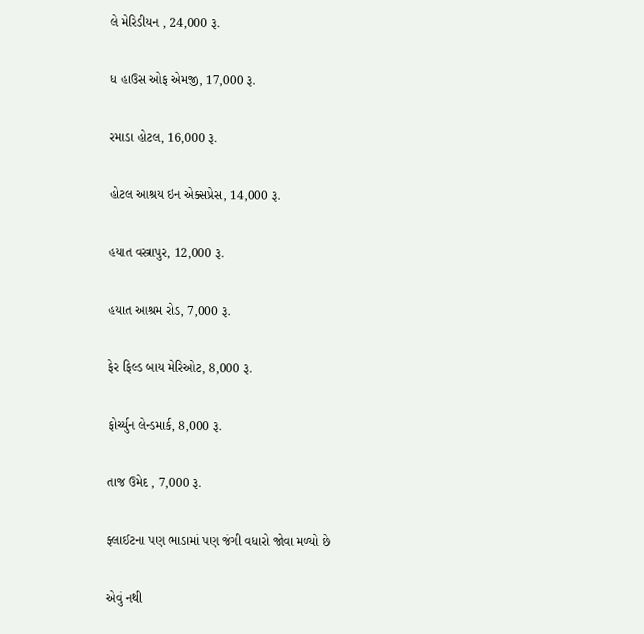લે મેરિડીયન , 24,000 રૂ.

ધ હાઉસ ઓફ એમજી, 17,000 રૂ.

રમાડા હોટલ, 16,000 રૂ.

હોટલ આશ્રય ઇન એક્સપ્રેસ, 14,000 રૂ.

હયાત વસ્ત્રાપુર, 12,000 રૂ.

હયાત આશ્રમ રોડ, 7,000 રૂ.

ફેર ફિલ્ડ બાય મેરિઓટ, 8,000 રૂ.

ફોર્ચ્યુન લેન્ડમાર્ક, 8,000 રૂ.

તાજ ઉમેદ , 7,000 રૂ.

ફ્લાઈટના પણ ભાડામાં પણ જંગી વધારો જોવા મળ્યો છે

એવું નથી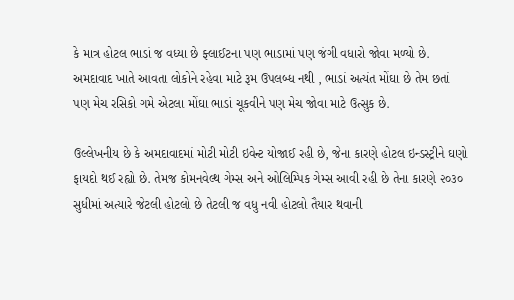કે માત્ર હોટલ ભાડાં જ વધ્યા છે ફ્લાઈટના પણ ભાડામાં પણ જંગી વધારો જોવા મળ્યો છે. અમદાવાદ ખાતે આવતા લોકોને રહેવા માટે રૂમ ઉપલબ્ધ નથી , ભાડાં અત્યંત મોંઘા છે તેમ છતાં પણ મેચ રસિકો ગમે એટલા મોંઘા ભાડાં ચૂકવીને પણ મેચ જોવા માટે ઉત્સુક છે.

ઉલ્લેખનીય છે કે અમદાવાદમાં મોટી મોટી ઇવેન્ટ યોજાઈ રહી છે, જેના કારણે હોટલ ઇન્ડસ્ટ્રીને ઘણો ફાયદો થઈ રહ્યો છે. તેમજ કોમનવેલ્થ ગેમ્સ અને ઓલિમ્પિક ગેમ્સ આવી રહી છે તેના કારણે ૨૦૩૦ સુધીમાં અત્યારે જેટલી હોટલો છે તેટલી જ વધુ નવી હોટલો તૈયાર થવાની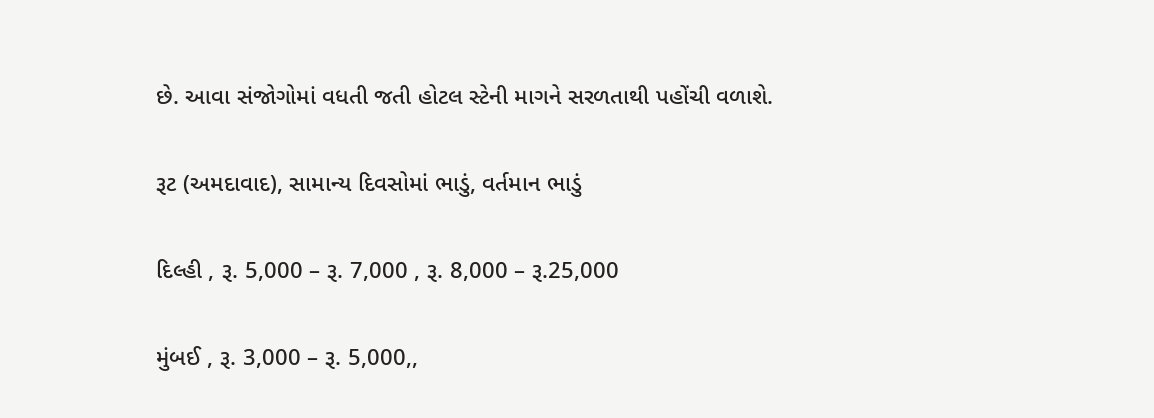છે. આવા સંજોગોમાં વધતી જતી હોટલ સ્ટેની માગને સરળતાથી પહોંચી વળાશે.

રૂટ (અમદાવાદ), સામાન્ય દિવસોમાં ભાડું, વર્તમાન ભાડું

દિલ્હી , રૂ. 5,000 – રૂ. 7,000 , રૂ. 8,000 – રૂ.25,000

મુંબઈ , રૂ. 3,000 – રૂ. 5,000,,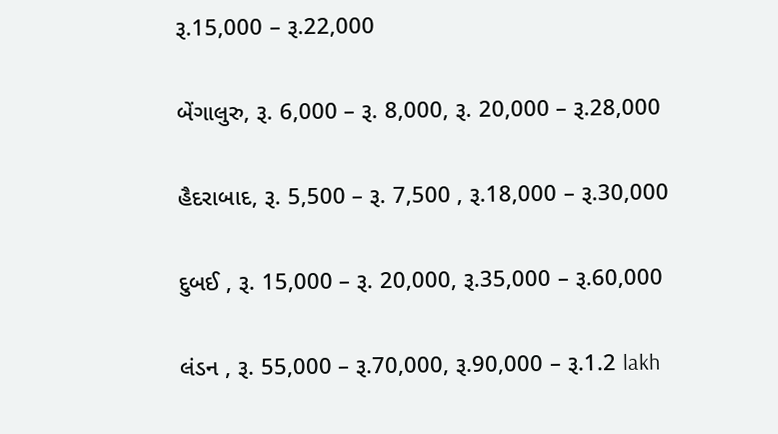રૂ.15,000 – રૂ.22,000

બેંગાલુરુ, રૂ. 6,000 – રૂ. 8,000, રૂ. 20,000 – રૂ.28,000

હૈદરાબાદ, રૂ. 5,500 – રૂ. 7,500 , રૂ.18,000 – રૂ.30,000

દુબઈ , રૂ. 15,000 – રૂ. 20,000, રૂ.35,000 – રૂ.60,000

લંડન , રૂ. 55,000 – રૂ.70,000, રૂ.90,000 – રૂ.1.2 lakh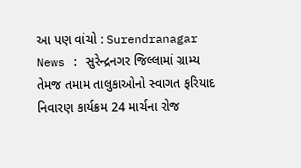આ પણ વાંચો : Surendranagar News : સુરેન્દ્રનગર જિલ્લામાં ગ્રામ્ય તેમજ તમામ તાલુકાઓનો સ્વાગત ફરિયાદ નિવારણ કાર્યક્રમ 24 માર્ચના રોજ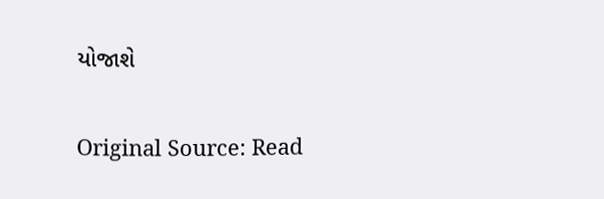યોજાશે

Original Source: Read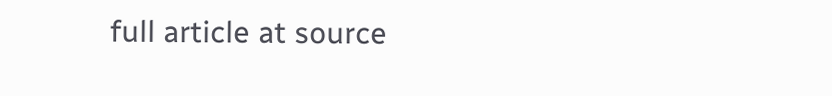full article at source